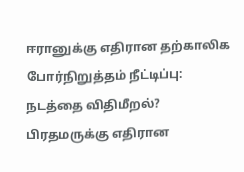ஈரானுக்கு எதிரான தற்காலிக போர்நிறுத்தம் நீட்டிப்பு: நடத்தை விதிமீறல்? பிரதமருக்கு எதிரான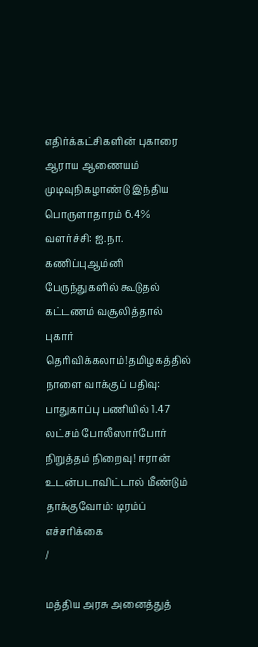எதிர்க்கட்சிகளின் புகாரை ஆராய ஆணையம் முடிவுநிகழாண்டு இந்திய பொருளாதாரம் 6.4% வளர்ச்சி: ஐ.நா. கணிப்புஆம்னி பேருந்துகளில் கூடுதல் கட்டணம் வசூலித்தால் புகார் தெரிவிக்கலாம்!தமிழகத்தில் நாளை வாக்குப் பதிவு: பாதுகாப்பு பணியில் 1.47 லட்சம் போலீஸார்போர் நிறுத்தம் நிறைவு! ஈரான் உடன்படாவிட்டால் மீண்டும் தாக்குவோம்: டிரம்ப் எச்சரிக்கை
/

மத்திய அரசு அனைத்துத்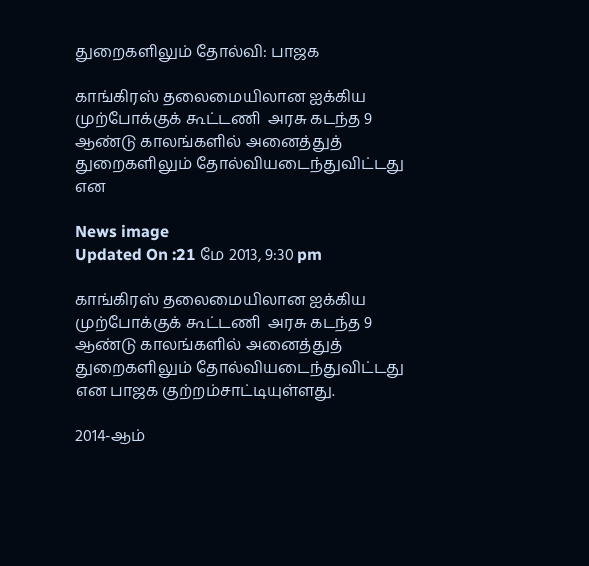துறைகளிலும் தோல்வி: பாஜக

காங்கிரஸ் தலைமையிலான ஐக்கிய முற்போக்குக் கூட்டணி  அரசு கடந்த 9 ஆண்டு காலங்களில் அனைத்துத் துறைகளிலும் தோல்வியடைந்துவிட்டது என

News image
Updated On :21 மே 2013, 9:30 pm

காங்கிரஸ் தலைமையிலான ஐக்கிய முற்போக்குக் கூட்டணி  அரசு கடந்த 9 ஆண்டு காலங்களில் அனைத்துத் துறைகளிலும் தோல்வியடைந்துவிட்டது என பாஜக குற்றம்சாட்டியுள்ளது.

2014-ஆம்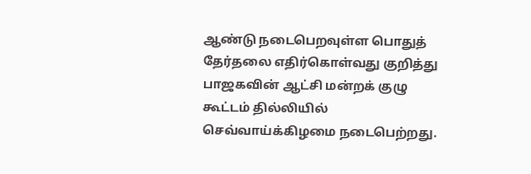ஆண்டு நடைபெறவுள்ள பொதுத் தேர்தலை எதிர்கொள்வது குறித்து பாஜகவின் ஆட்சி மன்றக் குழு கூட்டம் தில்லியில் செவ்வாய்க்கிழமை நடைபெற்றது.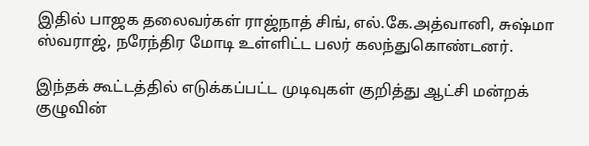இதில் பாஜக தலைவர்கள் ராஜ்நாத் சிங், எல்.கே.அத்வானி, சுஷ்மா ஸ்வராஜ், நரேந்திர மோடி உள்ளிட்ட பலர் கலந்துகொண்டனர்.

இந்தக் கூட்டத்தில் எடுக்கப்பட்ட முடிவுகள் குறித்து ஆட்சி மன்றக் குழுவின்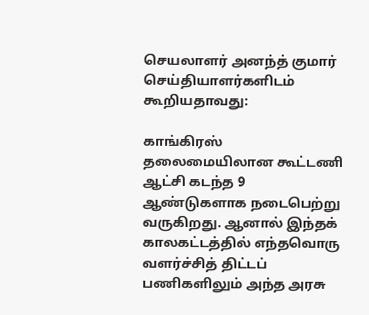செயலாளர் அனந்த் குமார் செய்தியாளர்களிடம் கூறியதாவது:

காங்கிரஸ் தலைமையிலான கூட்டணி ஆட்சி கடந்த 9 ஆண்டுகளாக நடைபெற்று வருகிறது. ஆனால் இந்தக் காலகட்டத்தில் எந்தவொரு வளர்ச்சித் திட்டப் பணிகளிலும் அந்த அரசு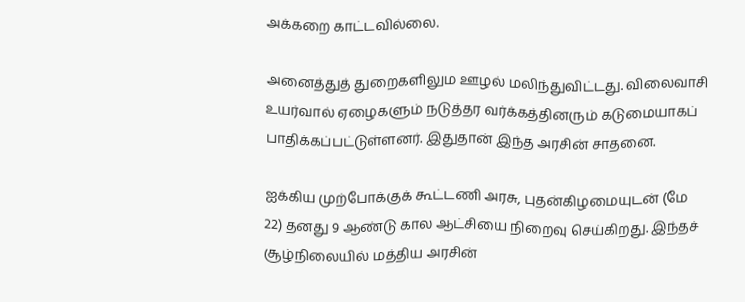அக்கறை காட்டவில்லை.

அனைத்துத் துறைகளிலும ஊழல் மலிந்துவிட்டது. விலைவாசி உயர்வால் ஏழைகளும் நடுத்தர வர்க்கத்தினரும் கடுமையாகப் பாதிக்கப்பட்டுள்ளனர். இதுதான் இந்த அரசின் சாதனை.

ஐக்கிய முற்போக்குக் கூட்டணி அரசு, புதன்கிழமையுடன் (மே 22) தனது 9 ஆண்டு கால ஆட்சியை நிறைவு செய்கிறது. இந்தச் சூழ்நிலையில் மத்திய அரசின்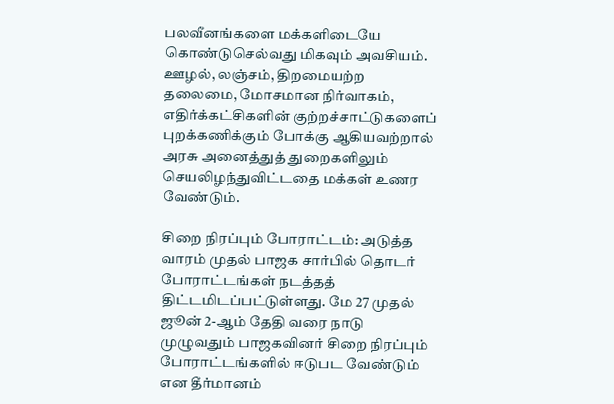பலவீனங்களை மக்களிடையே கொண்டுசெல்வது மிகவும் அவசியம். ஊழல், லஞ்சம், திறமையற்ற தலைமை, மோசமான நிர்வாகம், எதிர்க்கட்சிகளின் குற்றச்சாட்டுகளைப் புறக்கணிக்கும் போக்கு ஆகியவற்றால் அரசு அனைத்துத் துறைகளிலும் செயலிழந்துவிட்டதை மக்கள் உணர வேண்டும்.

சிறை நிரப்பும் போராட்டம்: அடுத்த வாரம் முதல் பாஜக சார்பில் தொடர் போராட்டங்கள் நடத்தத் திட்டமிடப்பட்டுள்ளது. மே 27 முதல் ஜூன் 2-ஆம் தேதி வரை நாடு முழுவதும் பாஜகவினர் சிறை நிரப்பும் போராட்டங்களில் ஈடுபட வேண்டும் என தீர்மானம்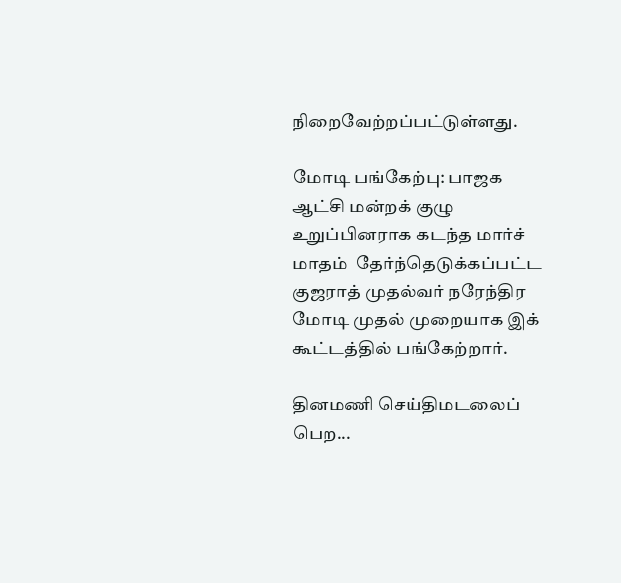நிறைவேற்றப்பட்டுள்ளது.

மோடி பங்கேற்பு: பாஜக ஆட்சி மன்றக் குழு உறுப்பினராக கடந்த மார்ச் மாதம்  தேர்ந்தெடுக்கப்பட்ட குஜராத் முதல்வர் நரேந்திர மோடி முதல் முறையாக இக் கூட்டத்தில் பங்கேற்றார்.

தினமணி செய்திமடலைப் பெற...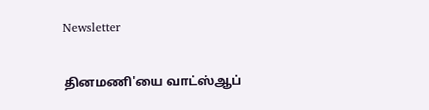Newsletter

தினமணி'யை வாட்ஸ்ஆப்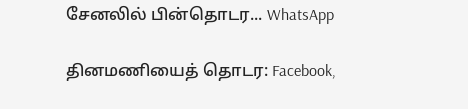சேனலில் பின்தொடர... WhatsApp

தினமணியைத் தொடர: Facebook,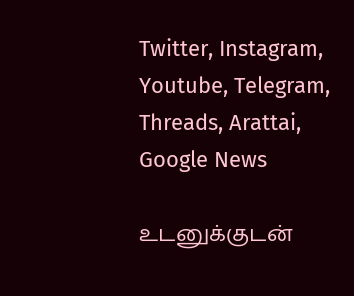Twitter, Instagram, Youtube, Telegram, Threads, Arattai, Google News

உடனுக்குடன்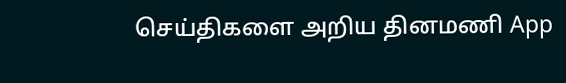செய்திகளை அறிய தினமணி App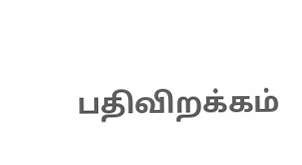பதிவிறக்கம்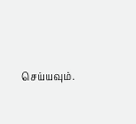செய்யவும்.